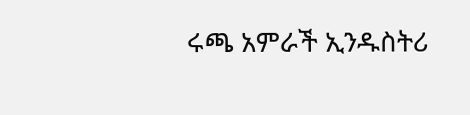ሩጫ አምራች ኢንዱስትሪ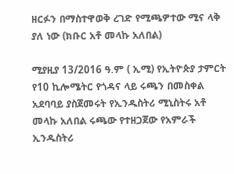ዘርፉን በማስተዋወቅ ረገድ የሚጫዎተው ሚና ላቅ ያለ ነው (ክቡር አቶ መላኩ አለበል)

ሚያዚያ 13/2016 ዓ.ም ( ኢሚ) የኢትዮጵያ ታምርት የ10 ኪሎሜትር የጎዳና ላይ ሩጫን በመስቀል አደባባይ ያስጀመሩት የኢንዱስትሪ ሚኒስትሩ አቶ መላኩ አለበል ሩጫው የተዘጋጀው የአምራች ኢንዱስትሪ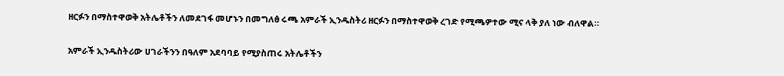ዘርፉን በማስተዋወቅ አትሌቶችን ለመደገፋ መሆኑን በመግለፅ ሩጫ አምራች ኢንዱስትሪ ዘርፉን በማስተዋወቅ ረገድ የሚጫዎተው ሚና ላቅ ያለ ነው ብለዋል።

አምራች ኢንዱስትሪው ሀገራችንን በዓለም አደባባይ የሚያስጠሩ አትሌቶችን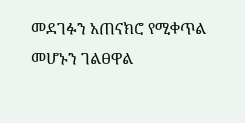መደገፉን አጠናክሮ የሚቀጥል መሆኑን ገልፀዋል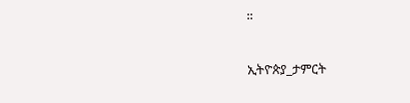።

ኢትዮጵያ_ታምርት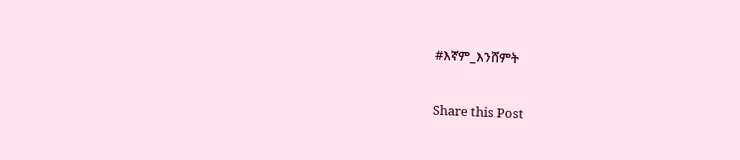#እኛም_እንሸምት

Share this Post